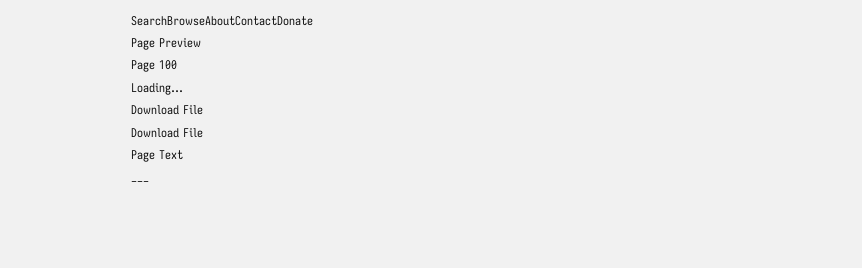SearchBrowseAboutContactDonate
Page Preview
Page 100
Loading...
Download File
Download File
Page Text
___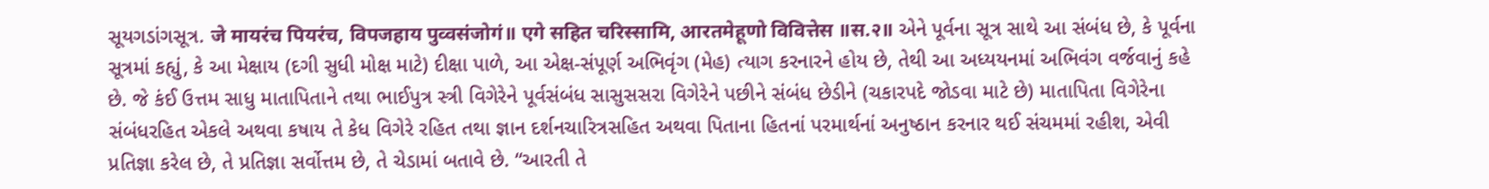સૂયગડાંગસૂત્ર. जे मायरंच पियरंच, विपजहाय पुव्वसंजोगं॥ एगे सहित चरिस्सामि, आरतमेहूणो विवित्तेस ॥स.२॥ એને પૂર્વના સૂત્ર સાથે આ સંબંધ છે, કે પૂર્વના સૂત્રમાં કહ્યું, કે આ મેક્ષાય (દગી સુધી મોક્ષ માટે) દીક્ષા પાળે, આ એક્ષ-સંપૂર્ણ અભિવૃંગ (મેહ) ત્યાગ કરનારને હોય છે, તેથી આ અધ્યયનમાં અભિવંગ વર્જવાનું કહે છે. જે કંઈ ઉત્તમ સાધુ માતાપિતાને તથા ભાઈપુત્ર સ્ત્રી વિગેરેને પૂર્વસંબંધ સાસુસસરા વિગેરેને પછીને સંબંધ છેડીને (ચકારપદે જોડવા માટે છે) માતાપિતા વિગેરેના સંબંધરહિત એકલે અથવા કષાય તે કેધ વિગેરે રહિત તથા જ્ઞાન દર્શનચારિત્રસહિત અથવા પિતાના હિતનાં પરમાર્થનાં અનુષ્ઠાન કરનાર થઈ સંચમમાં રહીશ, એવી પ્રતિજ્ઞા કરેલ છે, તે પ્રતિજ્ઞા સર્વોત્તમ છે, તે ચેડામાં બતાવે છે. “આરતી તે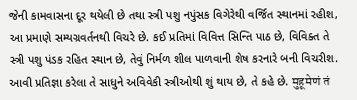જેની કામવાસના દૂર થયેલી છે તથા સ્ત્રી પશુ નપુંસક વિગેરેથી વર્જિત સ્થાનમાં રહીશ, આ પ્રમાણે સમ્યગ્રવર્તનથી વિચરે છે. કઈ પ્રતિમાં વિવિત્ત સિન્તિ પાઠ છે, વિવિક્ત તે સ્ત્રી પશુ પંડક રહિત સ્થાન છે, તેવું નિર્મળ શીલ પાળવાની શેષ કરનારે બની વિચરીશ. આવી પ્રતિજ્ઞા કરેલા તે સાધુને અવિવેકી સ્ત્રીઓથી શું થાય છે, તે કહે છે. मुहूमेणं तं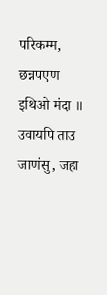परिकम्म, छन्नपएण इथिओ मंदा ॥ उवायपि ताउ जाणंसु, जहा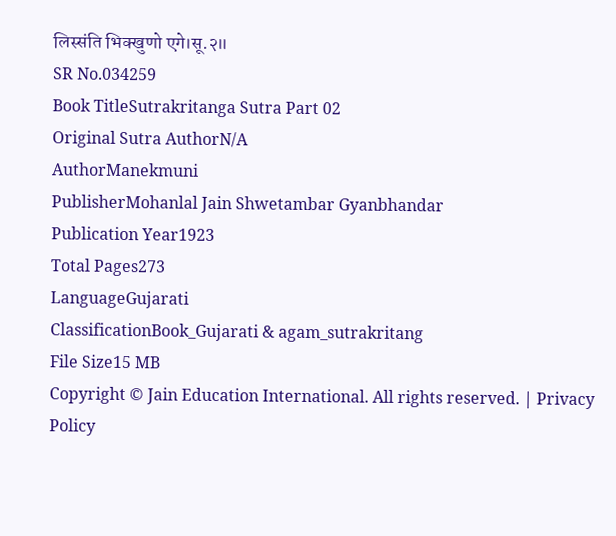लिस्संति भिक्खुणो एगे।सू.२॥
SR No.034259
Book TitleSutrakritanga Sutra Part 02
Original Sutra AuthorN/A
AuthorManekmuni
PublisherMohanlal Jain Shwetambar Gyanbhandar
Publication Year1923
Total Pages273
LanguageGujarati
ClassificationBook_Gujarati & agam_sutrakritang
File Size15 MB
Copyright © Jain Education International. All rights reserved. | Privacy Policy